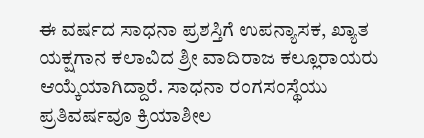ಈ ವರ್ಷದ ಸಾಧನಾ ಪ್ರಶಸ್ತಿಗೆ ಉಪನ್ಯಾಸಕ, ಖ್ಯಾತ ಯಕ್ಷಗಾನ ಕಲಾವಿದ ಶ್ರೀ ವಾದಿರಾಜ ಕಲ್ಲೂರಾಯರು ಆಯ್ಕೆಯಾಗಿದ್ದಾರೆ. ಸಾಧನಾ ರಂಗಸಂಸ್ಥೆಯು ಪ್ರತಿವರ್ಷವೂ ಕ್ರಿಯಾಶೀಲ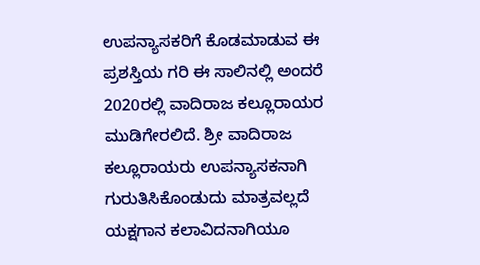ಉಪನ್ಯಾಸಕರಿಗೆ ಕೊಡಮಾಡುವ ಈ ಪ್ರಶಸ್ತಿಯ ಗರಿ ಈ ಸಾಲಿನಲ್ಲಿ ಅಂದರೆ 2020ರಲ್ಲಿ ವಾದಿರಾಜ ಕಲ್ಲೂರಾಯರ ಮುಡಿಗೇರಲಿದೆ. ಶ್ರೀ ವಾದಿರಾಜ ಕಲ್ಲೂರಾಯರು ಉಪನ್ಯಾಸಕನಾಗಿ ಗುರುತಿಸಿಕೊಂಡುದು ಮಾತ್ರವಲ್ಲದೆ ಯಕ್ಷಗಾನ ಕಲಾವಿದನಾಗಿಯೂ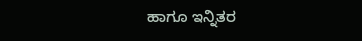ಹಾಗೂ ಇನ್ನಿತರ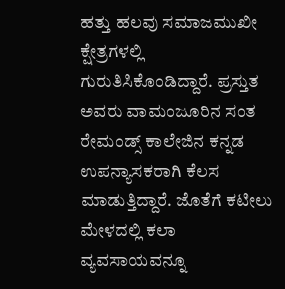ಹತ್ತು ಹಲವು ಸಮಾಜಮುಖೀ ಕ್ಷೇತ್ರಗಳಲ್ಲಿ ಗುರುತಿಸಿಕೊಂಡಿದ್ದಾರೆ. ಪ್ರಸ್ತುತ ಅವರು ವಾಮಂಜೂರಿನ ಸಂತ ರೇಮಂಡ್ಸ್ ಕಾಲೇಜಿನ ಕನ್ನಡ ಉಪನ್ಯಾಸಕರಾಗಿ ಕೆಲಸ ಮಾಡುತ್ತಿದ್ದಾರೆ. ಜೊತೆಗೆ ಕಟೀಲು ಮೇಳದಲ್ಲಿ ಕಲಾ ವ್ಯವಸಾಯವನ್ನೂ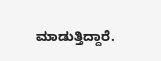ಮಾಡುತ್ತಿದ್ದಾರೆ.